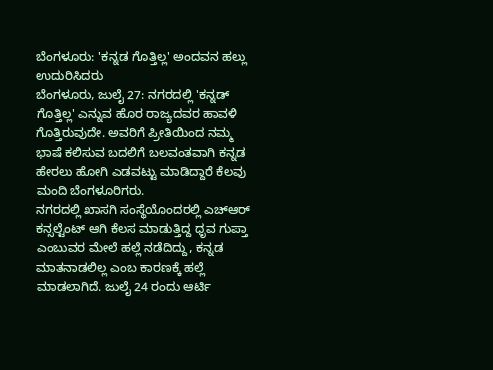ಬೆಂಗಳೂರು: 'ಕನ್ನಡ ಗೊತ್ತಿಲ್ಲ' ಅಂದವನ ಹಲ್ಲು ಉದುರಿಸಿದರು
ಬೆಂಗಳೂರು, ಜುಲೈ 27: ನಗರದಲ್ಲಿ 'ಕನ್ನಡ್ ಗೊತ್ತಿಲ್ಲ' ಎನ್ನುವ ಹೊರ ರಾಜ್ಯದವರ ಹಾವಳಿ ಗೊತ್ತಿರುವುದೇ. ಅವರಿಗೆ ಪ್ರೀತಿಯಿಂದ ನಮ್ಮ ಭಾಷೆ ಕಲಿಸುವ ಬದಲಿಗೆ ಬಲವಂತವಾಗಿ ಕನ್ನಡ ಹೇರಲು ಹೋಗಿ ಎಡವಟ್ಟು ಮಾಡಿದ್ದಾರೆ ಕೆಲವು ಮಂದಿ ಬೆಂಗಳೂರಿಗರು.
ನಗರದಲ್ಲಿ ಖಾಸಗಿ ಸಂಸ್ಥೆಯೊಂದರಲ್ಲಿ ಎಚ್ಆರ್ ಕನ್ಸಲ್ಟೆಂಟ್ ಆಗಿ ಕೆಲಸ ಮಾಡುತ್ತಿದ್ದ ಧೃವ ಗುಪ್ತಾ ಎಂಬುವರ ಮೇಲೆ ಹಲ್ಲೆ ನಡೆದಿದ್ದು, ಕನ್ನಡ ಮಾತನಾಡಲಿಲ್ಲ ಎಂಬ ಕಾರಣಕ್ಕೆ ಹಲ್ಲೆ ಮಾಡಲಾಗಿದೆ. ಜುಲೈ 24 ರಂದು ಆರ್ಟಿ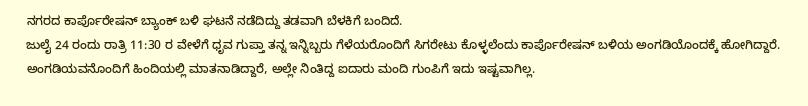ನಗರದ ಕಾರ್ಪೊರೇಷನ್ ಬ್ಯಾಂಕ್ ಬಳಿ ಘಟನೆ ನಡೆದಿದ್ದು ತಡವಾಗಿ ಬೆಳಕಿಗೆ ಬಂದಿದೆ.
ಜುಲೈ 24 ರಂದು ರಾತ್ರಿ 11:30 ರ ವೇಳೆಗೆ ಧೃವ ಗುಪ್ತಾ ತನ್ನ ಇನ್ನಿಬ್ಬರು ಗೆಳೆಯರೊಂದಿಗೆ ಸಿಗರೇಟು ಕೊಳ್ಳಲೆಂದು ಕಾರ್ಪೊರೇಷನ್ ಬಳಿಯ ಅಂಗಡಿಯೊಂದಕ್ಕೆ ಹೋಗಿದ್ದಾರೆ. ಅಂಗಡಿಯವನೊಂದಿಗೆ ಹಿಂದಿಯಲ್ಲಿ ಮಾತನಾಡಿದ್ದಾರೆ, ಅಲ್ಲೇ ನಿಂತಿದ್ದ ಐದಾರು ಮಂದಿ ಗುಂಪಿಗೆ ಇದು ಇಷ್ಟವಾಗಿಲ್ಲ.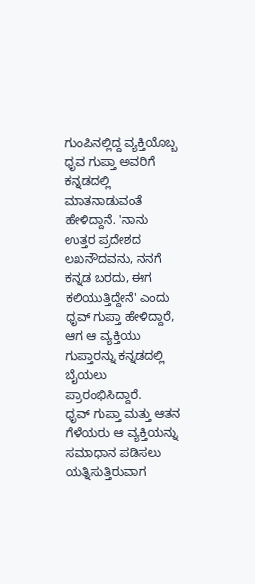ಗುಂಪಿನಲ್ಲಿದ್ದ ವ್ಯಕ್ತಿಯೊಬ್ಬ ಧೃವ ಗುಪ್ತಾ ಅವರಿಗೆ ಕನ್ನಡದಲ್ಲಿ ಮಾತನಾಡುವಂತೆ ಹೇಳಿದ್ದಾನೆ. 'ನಾನು ಉತ್ತರ ಪ್ರದೇಶದ ಲಖನೌದವನು, ನನಗೆ ಕನ್ನಡ ಬರದು, ಈಗ ಕಲಿಯುತ್ತಿದ್ದೇನೆ' ಎಂದು ಧೃವ್ ಗುಪ್ತಾ ಹೇಳಿದ್ದಾರೆ, ಆಗ ಆ ವ್ಯಕ್ತಿಯು ಗುಪ್ತಾರನ್ನು ಕನ್ನಡದಲ್ಲಿ ಬೈಯಲು ಪ್ರಾರಂಭಿಸಿದ್ದಾರೆ.
ಧೃವ್ ಗುಪ್ತಾ ಮತ್ತು ಆತನ ಗೆಳೆಯರು ಆ ವ್ಯಕ್ತಿಯನ್ನು ಸಮಾಧಾನ ಪಡಿಸಲು ಯತ್ನಿಸುತ್ತಿರುವಾಗ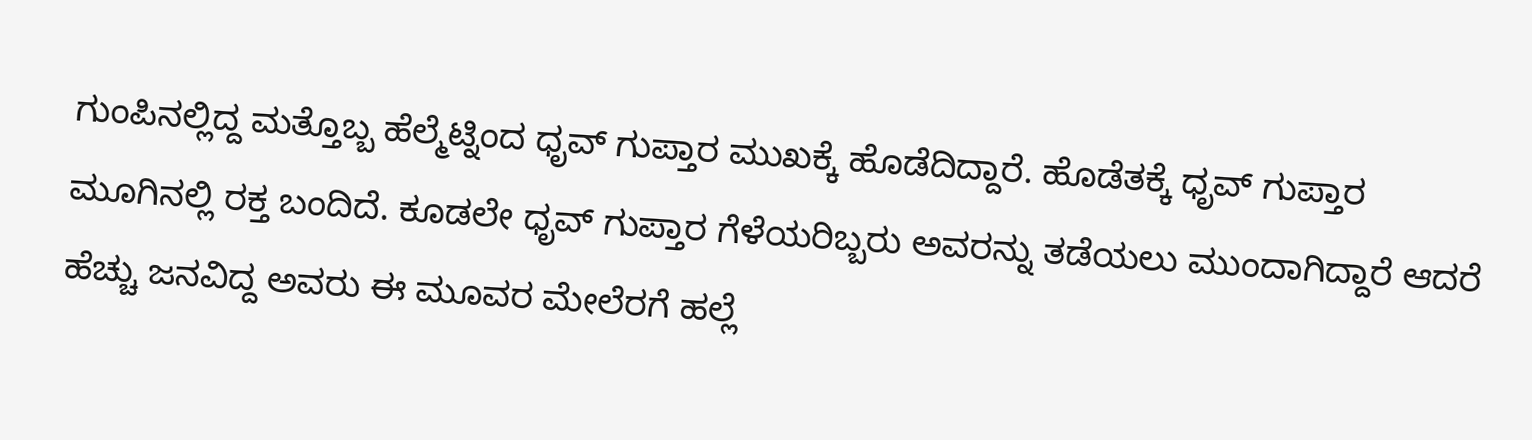ಗುಂಪಿನಲ್ಲಿದ್ದ ಮತ್ತೊಬ್ಬ ಹೆಲ್ಮೆಟ್ನಿಂದ ಧೃವ್ ಗುಪ್ತಾರ ಮುಖಕ್ಕೆ ಹೊಡೆದಿದ್ದಾರೆ. ಹೊಡೆತಕ್ಕೆ ಧೃವ್ ಗುಪ್ತಾರ ಮೂಗಿನಲ್ಲಿ ರಕ್ತ ಬಂದಿದೆ. ಕೂಡಲೇ ಧೃವ್ ಗುಪ್ತಾರ ಗೆಳೆಯರಿಬ್ಬರು ಅವರನ್ನು ತಡೆಯಲು ಮುಂದಾಗಿದ್ದಾರೆ ಆದರೆ ಹೆಚ್ಚು ಜನವಿದ್ದ ಅವರು ಈ ಮೂವರ ಮೇಲೆರಗೆ ಹಲ್ಲೆ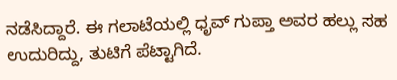ನಡೆಸಿದ್ದಾರೆ. ಈ ಗಲಾಟೆಯಲ್ಲಿ ಧೃವ್ ಗುಪ್ತಾ ಅವರ ಹಲ್ಲು ಸಹ ಉದುರಿದ್ದು, ತುಟಿಗೆ ಪೆಟ್ಟಾಗಿದೆ.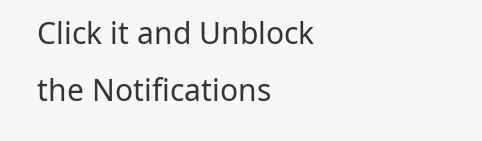Click it and Unblock the Notifications